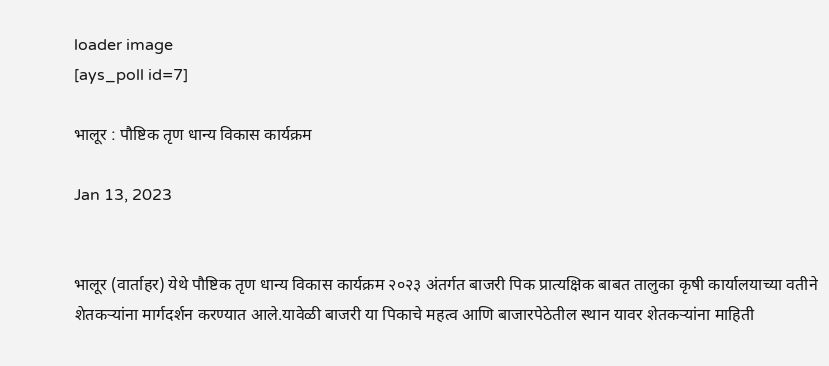loader image
[ays_poll id=7]

भालूर : पौष्टिक तृण धान्य विकास कार्यक्रम

Jan 13, 2023


भालूर (वार्ताहर) येथे पौष्टिक तृण धान्य विकास कार्यक्रम २०२३ अंतर्गत बाजरी पिक प्रात्यक्षिक बाबत तालुका कृषी कार्यालयाच्या वतीने शेतकऱ्यांना मार्गदर्शन करण्यात आले.यावेळी बाजरी या पिकाचे महत्व आणि बाजारपेठेतील स्थान यावर शेतकऱ्यांना माहिती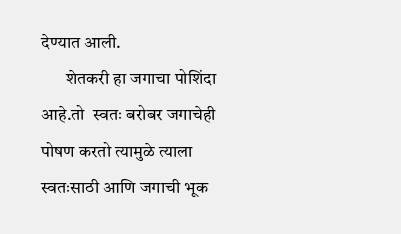देण्यात आली.
       शेतकरी हा जगाचा पोशिंदा आहे.तो  स्वतः बरोबर जगाचेही पोषण करतो त्यामुळे त्याला  स्वतःसाठी आणि जगाची भूक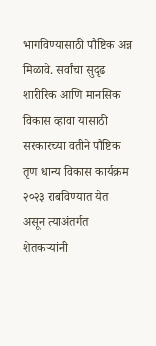भागविण्यासाठी पौष्टिक अन्न  मिळावे. सर्वांचा सुदृढ शारीरिक आणि मानसिक विकास व्हावा यासाठी सरकारच्या वतीने पौष्टिक तृण धान्य विकास कार्यक्रम २०२३ राबविण्यात येत असून त्याअंतर्गत शेतकऱ्यांनी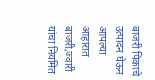बाजरी पिकाचे उत्पादन घेऊन आपल्या आहारात बाजरी,ज्वारी यांचा नियमित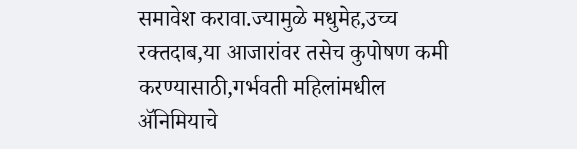समावेश करावा.ज्यामुळे मधुमेह,उच्च रक्तदाब,या आजारांवर तसेच कुपोषण कमी करण्यासाठी,गर्भवती महिलांमधील ॲनिमियाचे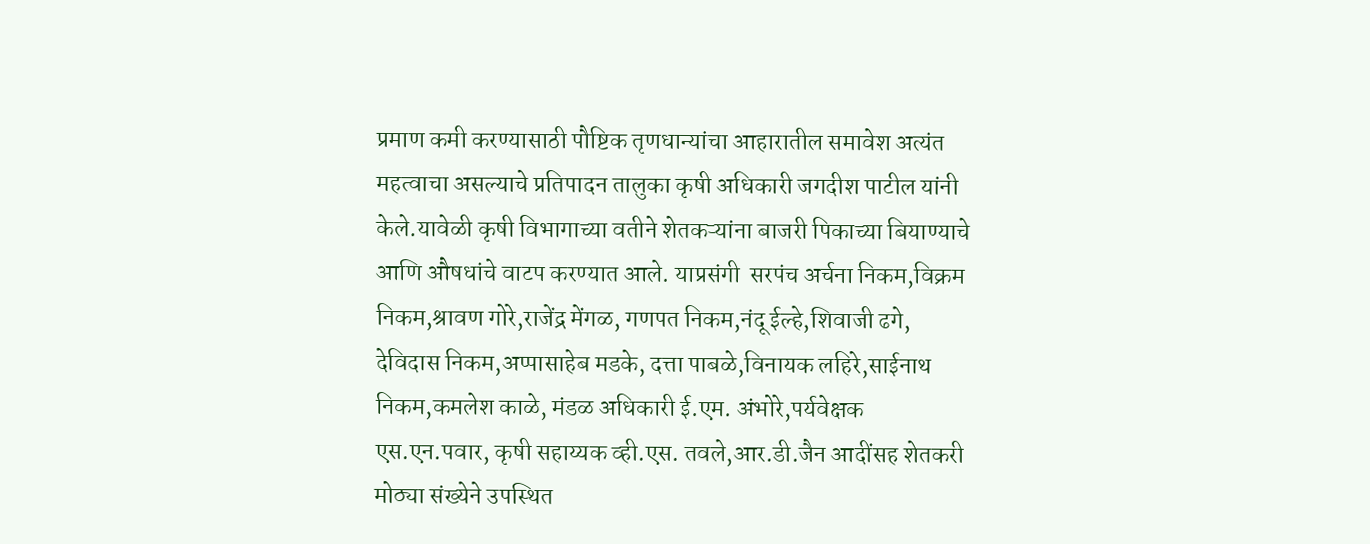प्रमाण कमी करण्यासाठी पौष्टिक तृणधान्यांचा आहारातील समावेश अत्यंत महत्वाचा असल्याचे प्रतिपादन तालुका कृषी अधिकारी जगदीश पाटील यांनी केले.यावेळी कृषी विभागाच्या वतीने शेतकऱ्यांना बाजरी पिकाच्या बियाण्याचे आणि औषधांचे वाटप करण्यात आले. याप्रसंगी  सरपंच अर्चना निकम,विक्रम निकम,श्रावण गोरे,राजेंद्र मेंगळ, गणपत निकम,नंदू ईल्हे,शिवाजी ढगे, देविदास निकम,अप्पासाहेब मडके, दत्ता पाबळे,विनायक लहिरे,साईनाथ निकम,कमलेश काळे, मंडळ अधिकारी ई.एम. अंभोरे,पर्यवेक्षक एस.एन.पवार, कृषी सहाय्यक व्ही.एस. तवले,आर.डी.जैन आदींसह शेतकरी मोठ्या संख्येने उपस्थित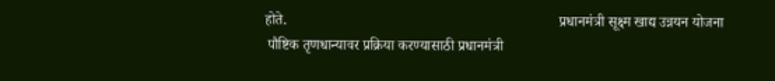होते.                                                                           प्रधानमंत्री सूक्ष्म खाद्य उन्नयन योजना
 पौष्टिक तृणधान्यावर प्रक्रिया करण्यासाठी प्रधानमंत्री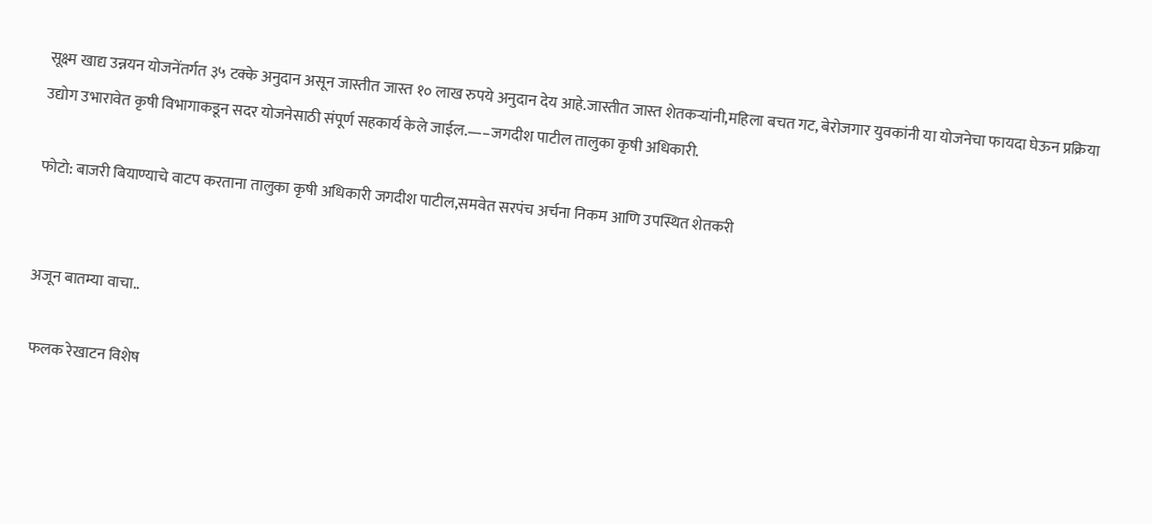सूक्ष्म खाद्य उन्नयन योजनेंतर्गत ३५ टक्के अनुदान असून जास्तीत जास्त १० लाख रुपये अनुदान देय आहे.जास्तीत जास्त शेतकऱ्यांनी,महिला बचत गट, बेरोजगार युवकांनी या योजनेचा फायदा घेऊन प्रक्रिया उद्योग उभारावेत कृषी विभागाकडून सदर योजनेसाठी संपूर्ण सहकार्य केले जाईल.—–जगदीश पाटील तालुका कृषी अधिकारी.

फोटो: बाजरी बियाण्याचे वाटप करताना तालुका कृषी अधिकारी जगदीश पाटील,समवेत सरपंच अर्चना निकम आणि उपस्थित शेतकरी


अजून बातम्या वाचा..

 फलक रेखाटन विशेष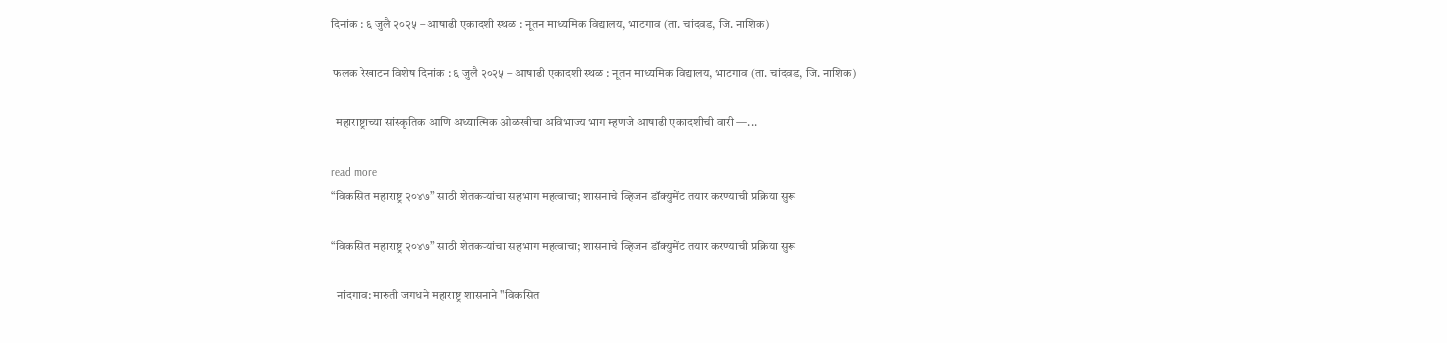दिनांक : ६ जुलै २०२५ – आषाढी एकादशी स्थळ : नूतन माध्यमिक विद्यालय, भाटगाव (ता. चांदवड, जि. नाशिक)

 फलक रेखाटन विशेष दिनांक : ६ जुलै २०२५ – आषाढी एकादशी स्थळ : नूतन माध्यमिक विद्यालय, भाटगाव (ता. चांदवड, जि. नाशिक)

  महाराष्ट्राच्या सांस्कृतिक आणि अध्यात्मिक ओळखीचा अविभाज्य भाग म्हणजे आषाढी एकादशीची वारी —...

read more
“विकसित महाराष्ट्र २०४७” साठी शेतकऱ्यांचा सहभाग महत्वाचा; शासनाचे व्हिजन डॉक्युमेंट तयार करण्याची प्रक्रिया सुरू

“विकसित महाराष्ट्र २०४७” साठी शेतकऱ्यांचा सहभाग महत्वाचा; शासनाचे व्हिजन डॉक्युमेंट तयार करण्याची प्रक्रिया सुरू

  नांदगाव: मारुती जगधने महाराष्ट्र शासनाने "विकसित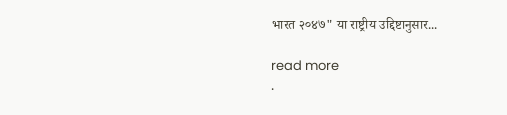भारत २०४७" या राष्ट्रीय उद्दिष्टानुसार...

read more
.